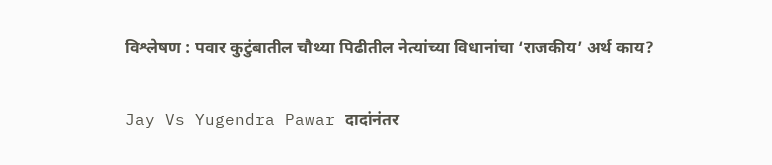विश्लेषण : पवार कुटुंबातील चौथ्या पिढीतील नेत्यांच्या विधानांचा ‘राजकीय’ अर्थ काय?

Jay Vs Yugendra Pawar दादांनंतर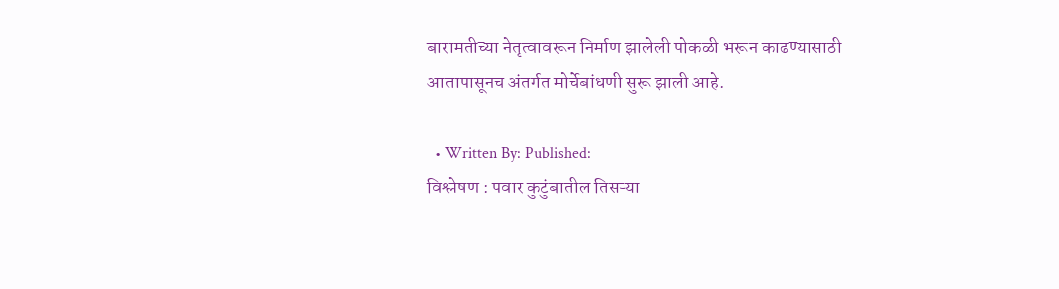बारामतीच्या नेतृत्वावरून निर्माण झालेली पोकळी भरून काढण्यासाठी आतापासूनच अंतर्गत मोर्चेबांधणी सुरू झाली आहे.

  • Written By: Published:
विश्लेषण : पवार कुटुंबातील तिसऱ्या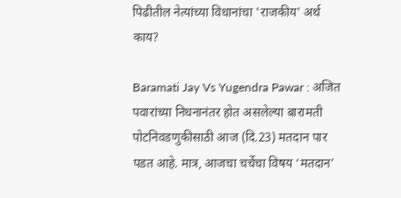पिढीतील नेत्यांच्या विधानांचा 'राजकीय' अर्थ काय?

Baramati Jay Vs Yugendra Pawar : अजित पवारांच्या निधनानंतर होत असलेल्या बारामती पोटनिवडणुकीसाठी आज (दि.23) मतदान पार पडत आहे. मात्र, आजचा चर्चेचा विषय ‘मतदान’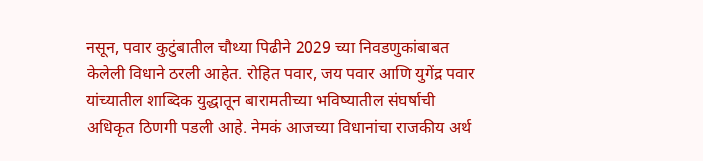नसून, पवार कुटुंबातील चौथ्या पिढीने 2029 च्या निवडणुकांबाबत केलेली विधाने ठरली आहेत. रोहित पवार, जय पवार आणि युगेंद्र पवार यांच्यातील शाब्दिक युद्धातून बारामतीच्या भविष्यातील संघर्षाची अधिकृत ठिणगी पडली आहे. नेमकं आजच्या विधानांचा राजकीय अर्थ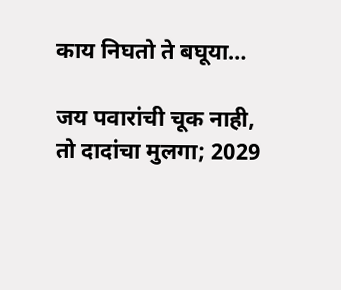काय निघतो ते बघूया…

जय पवारांची चूक नाही, तो दादांचा मुलगा; 2029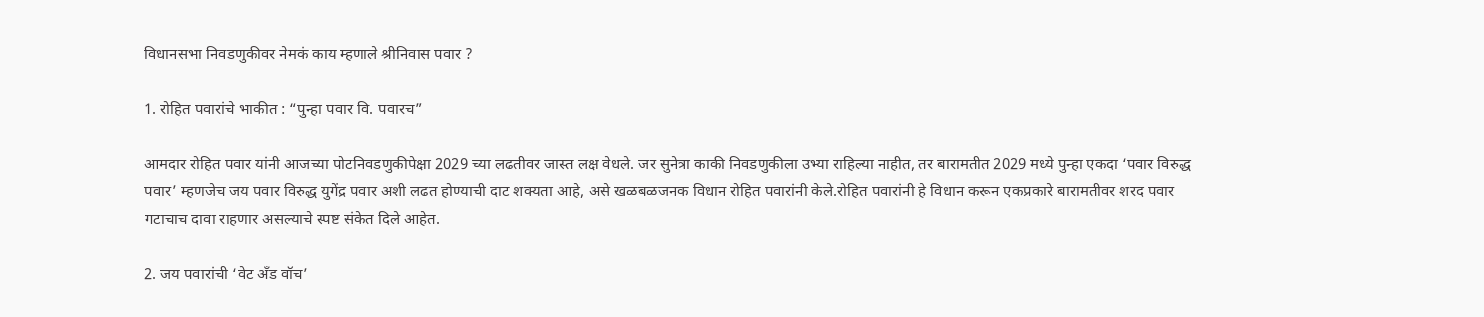विधानसभा निवडणुकीवर नेमकं काय म्हणाले श्रीनिवास पवार ?

1. रोहित पवारांचे भाकीत : “पुन्हा पवार वि. पवारच”

आमदार रोहित पवार यांनी आजच्या पोटनिवडणुकीपेक्षा 2029 च्या लढतीवर जास्त लक्ष वेधले. जर सुनेत्रा काकी निवडणुकीला उभ्या राहिल्या नाहीत, तर बारामतीत 2029 मध्ये पुन्हा एकदा ‘पवार विरुद्ध पवार’ म्हणजेच जय पवार विरुद्ध युगेंद्र पवार अशी लढत होण्याची दाट शक्यता आहे, असे खळबळजनक विधान रोहित पवारांनी केले.रोहित पवारांनी हे विधान करून एकप्रकारे बारामतीवर शरद पवार गटाचाच दावा राहणार असल्याचे स्पष्ट संकेत दिले आहेत.

2. जय पवारांची ‘वेट अँड वॉच’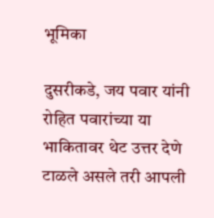भूमिका

दुसरीकडे, जय पवार यांनी रोहित पवारांच्या या भाकितावर थेट उत्तर देणे टाळले असले तरी आपली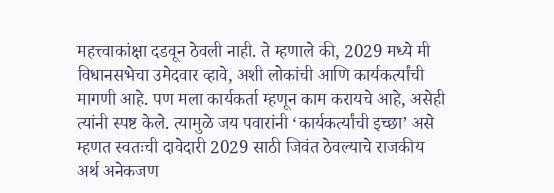महत्त्वाकांक्षा दडवून ठेवली नाही. ते म्हणाले की, 2029 मध्ये मी विधानसभेचा उमेदवार व्हावे, अशी लोकांची आणि कार्यकर्त्यांची मागणी आहे. पण मला कार्यकर्ता म्हणून काम करायचे आहे, असेही त्यांनी स्पष्ट केले. त्यामुळे जय पवारांनी ‘कार्यकर्त्यांची इच्छा’ असे म्हणत स्वतःची दावेदारी 2029 साठी जिवंत ठेवल्याचे राजकीय अर्थ अनेकजण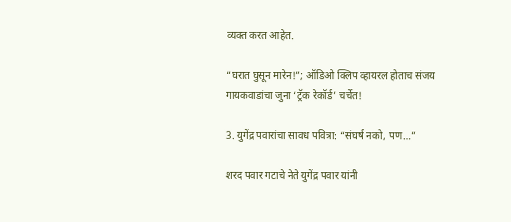व्यक्त करत आहेत.

“घरात घुसून मारेन!”; ऑडिओ क्लिप व्हायरल होताच संजय गायकवाडांचा जुना ‘ट्रॅक रेकॉर्ड’ चर्चेत!

3. युगेंद्र पवारांचा सावध पवित्रा: “संघर्ष नको, पण…”

शरद पवार गटाचे नेते युगेंद्र पवार यांनी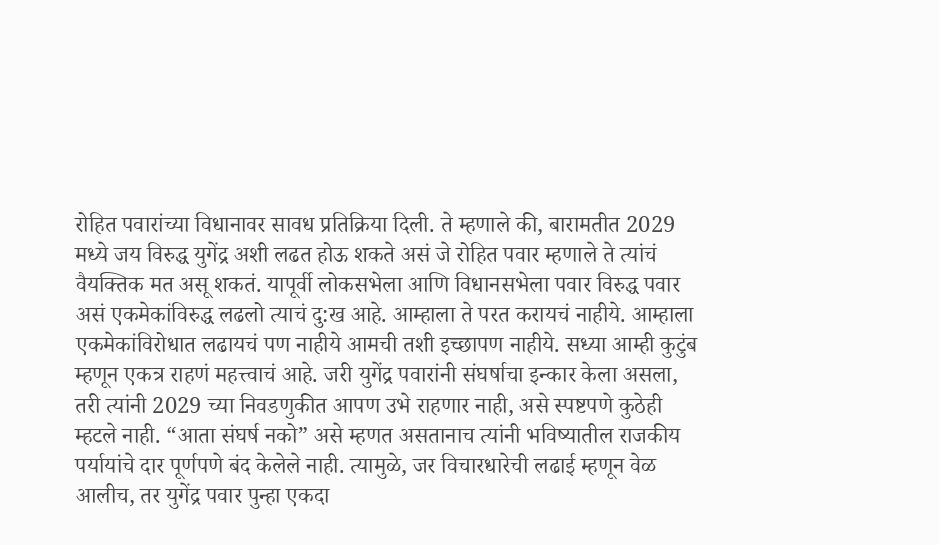रोहित पवारांच्या विधानावर सावध प्रतिक्रिया दिली. ते म्हणाले की, बारामतीत 2029 मध्ये जय विरुद्ध युगेंद्र अशी लढत होऊ शकते असं जे रोहित पवार म्हणाले ते त्यांचं वैयक्तिक मत असू शकतं. यापूर्वी लोकसभेला आणि विधानसभेला पवार विरुद्ध पवार असं एकमेकांविरुद्ध लढलो त्याचं दु:ख आहे. आम्हाला ते परत करायचं नाहीये. आम्हाला एकमेकांविरोधात लढायचं पण नाहीये आमची तशी इच्छापण नाहीये. सध्या आम्ही कुटुंब म्हणून एकत्र राहणं महत्त्वाचं आहे. जरी युगेंद्र पवारांनी संघर्षाचा इन्कार केला असला, तरी त्यांनी 2029 च्या निवडणुकीत आपण उभे राहणार नाही, असे स्पष्टपणे कुठेही म्हटले नाही. “आता संघर्ष नको” असे म्हणत असतानाच त्यांनी भविष्यातील राजकीय पर्यायांचे दार पूर्णपणे बंद केलेले नाही. त्यामुळे, जर विचारधारेची लढाई म्हणून वेळ आलीच, तर युगेंद्र पवार पुन्हा एकदा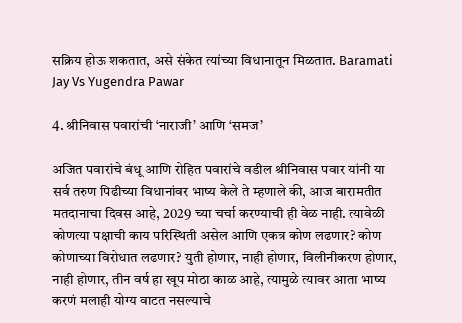सक्रिय होऊ शकतात, असे संकेत त्यांच्या विधानातून मिळतात. Baramati Jay Vs Yugendra Pawar

4. श्रीनिवास पवारांची ‘नाराजी’ आणि ‘समज’

अजित पवारांचे बंधू आणि रोहित पवारांचे वडील श्रीनिवास पवार यांनी या सर्व तरुण पिढीच्या विधानांवर भाष्य केले ते म्हणाले की, आज बारामतीत मतदानाचा दिवस आहे, 2029 च्या चर्चा करण्याची ही वेळ नाही. त्यावेळी कोणत्या पक्षाची काय परिस्थिती असेल आणि एकत्र कोण लढणार? कोण कोणाच्या विरोधात लढणार? युती होणार, नाही होणार, विलीनीकरण होणार, नाही होणार, तीन वर्ष हा खूप मोठा काळ आहे, त्यामुळे त्यावर आता भाष्य करणं मलाही योग्य वाटत नसल्याचे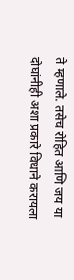ते म्हणाले. तसेच रोहित आणि जय या दोघांनीही अशा प्रकारे विधाने करायला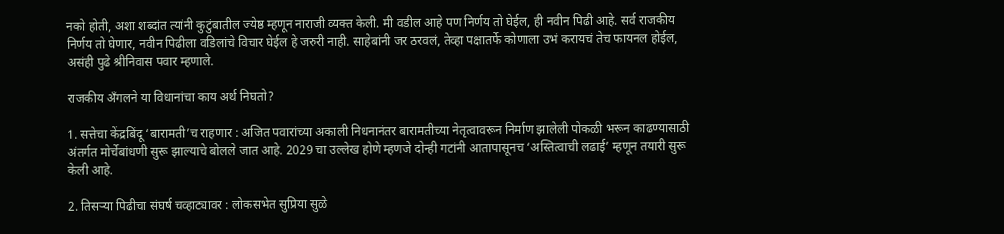नको होती, अशा शब्दांत त्यांनी कुटुंबातील ज्येष्ठ म्हणून नाराजी व्यक्त केली. मी वडील आहे पण निर्णय तो घेईल, ही नवीन पिढी आहे. सर्व राजकीय निर्णय तो घेणार, नवीन पिढीला वडिलांचे विचार घेईल हे जरुरी नाही. साहेबांनी जर ठरवलं, तेव्हा पक्षातर्फे कोणाला उभं करायचं तेच फायनल होईल, असंही पुढे श्रीनिवास पवार म्हणाले.

राजकीय अँगलने या विधानांचा काय अर्थ निघतो?

1. सत्तेचा केंद्रबिंदू ‘बारामती’च राहणार : अजित पवारांच्या अकाली निधनानंतर बारामतीच्या नेतृत्वावरून निर्माण झालेली पोकळी भरून काढण्यासाठी अंतर्गत मोर्चेबांधणी सुरू झाल्याचे बोलले जात आहे. 2029 चा उल्लेख होणे म्हणजे दोन्ही गटांनी आतापासूनच ‘अस्तित्वाची लढाई’ म्हणून तयारी सुरू केली आहे.

2. तिसऱ्या पिढीचा संघर्ष चव्हाट्यावर : लोकसभेत सुप्रिया सुळे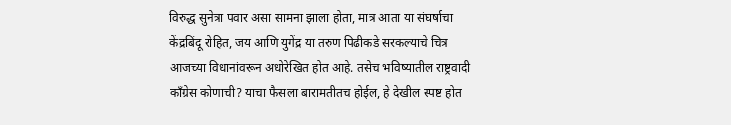विरुद्ध सुनेत्रा पवार असा सामना झाला होता, मात्र आता या संघर्षाचा केंद्रबिंदू रोहित, जय आणि युगेंद्र या तरुण पिढीकडे सरकल्याचे चित्र आजच्या विधानांवरून अधोरेखित होत आहे. तसेच भविष्यातील राष्ट्रवादी काँग्रेस कोणाची? याचा फैसला बारामतीतच होईल, हे देखील स्पष्ट होत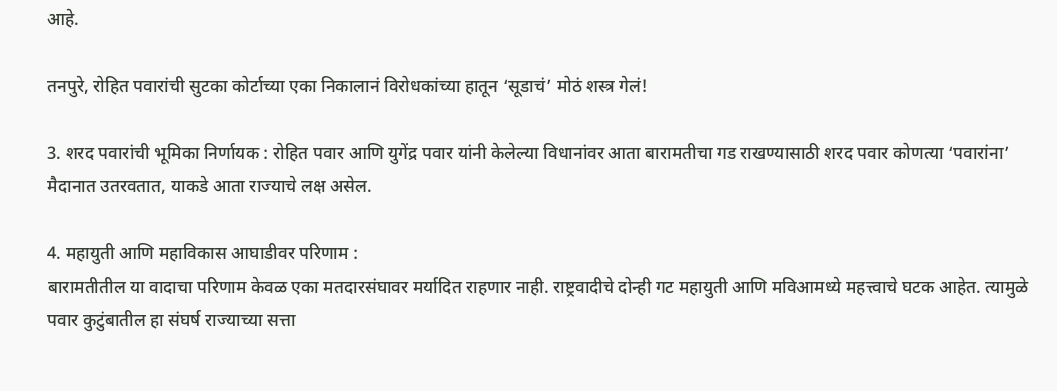आहे.

तनपुरे, रोहित पवारांची सुटका कोर्टाच्या एका निकालानं विरोधकांच्या हातून ‘सूडाचं’ मोठं शस्त्र गेलं!

3. शरद पवारांची भूमिका निर्णायक : रोहित पवार आणि युगेंद्र पवार यांनी केलेल्या विधानांवर आता बारामतीचा गड राखण्यासाठी शरद पवार कोणत्या ‘पवारांना’ मैदानात उतरवतात, याकडे आता राज्याचे लक्ष असेल.

4. महायुती आणि महाविकास आघाडीवर परिणाम :
बारामतीतील या वादाचा परिणाम केवळ एका मतदारसंघावर मर्यादित राहणार नाही. राष्ट्रवादीचे दोन्ही गट महायुती आणि मविआमध्ये महत्त्वाचे घटक आहेत. त्यामुळे पवार कुटुंबातील हा संघर्ष राज्याच्या सत्ता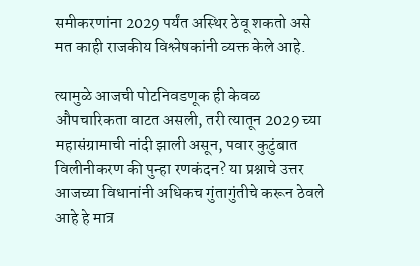समीकरणांना 2029 पर्यंत अस्थिर ठेवू शकतो असे मत काही राजकीय विश्लेषकांनी व्यक्त केले आहे.

त्यामुळे आजची पोटनिवडणूक ही केवळ औपचारिकता वाटत असली, तरी त्यातून 2029 च्या महासंग्रामाची नांदी झाली असून, पवार कुटुंबात विलीनीकरण की पुन्हा रणकंदन? या प्रश्नाचे उत्तर आजच्या विधानांनी अधिकच गुंतागुंतीचे करून ठेवले आहे हे मात्र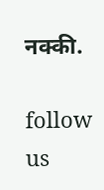नक्की.

follow us